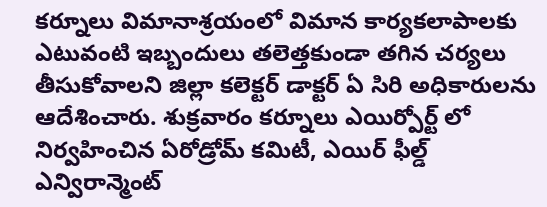కర్నూలు విమానాశ్రయంలో విమాన కార్యకలాపాలకు ఎటువంటి ఇబ్బందులు తలెత్తకుండా తగిన చర్యలు తీసుకోవాలని జిల్లా కలెక్టర్ డాక్టర్ ఏ సిరి అధికారులను ఆదేశించారు. శుక్రవారం కర్నూలు ఎయిర్పోర్ట్ లో నిర్వహించిన ఏరోడ్రోమ్ కమిటీ, ఎయిర్ ఫీల్డ్ ఎన్విరాన్మెంట్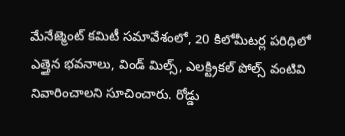మేనేజ్మెంట్ కమిటీ సమావేశంలో, 20 కిలోమీటర్ల పరిధిలో ఎత్తైన భవనాలు, విండ్ మిల్స్, ఎలక్ట్రికల్ పోల్స్ వంటివి నివారించాలని సూచించారు. రోడ్డు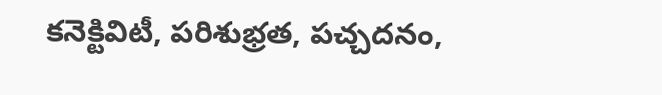కనెక్టివిటీ, పరిశుభ్రత, పచ్చదనం,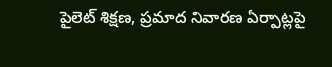పైలెట్ శిక్షణ, ప్రమాద నివారణ ఏర్పాట్లపై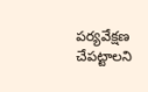పర్యవేక్షణ చేపట్టాలని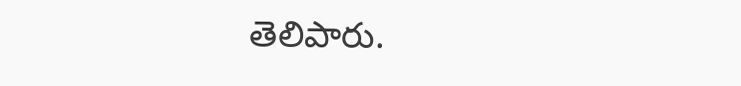తెలిపారు.